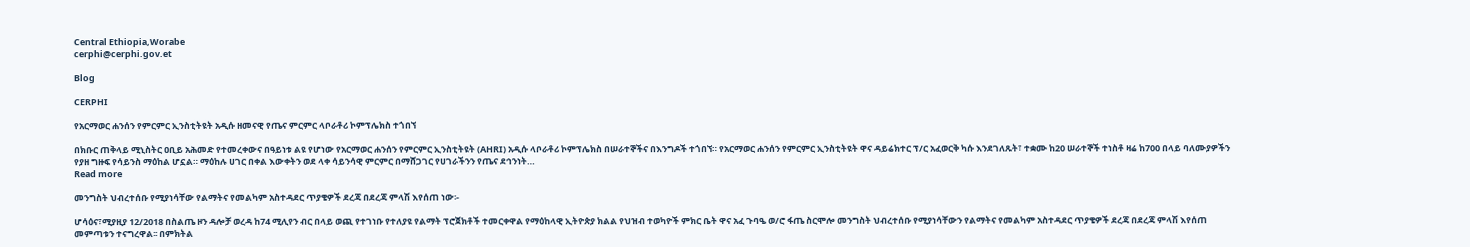Central Ethiopia,Worabe
cerphi@cerphi.gov.et

Blog

CERPHI

የአርማወር ሐንሰን የምርምር ኢንስቲትዩት አዲሱ ዘመናዊ የጤና ምርምር ላቦራቶሪ ኮምፕሌክስ ተጎበኘ

በክቡር ጠቅላይ ሚኒስትር ዐቢይ አሕመድ የተመረቀውና በዓይነቱ ልዩ የሆነው የአርማወር ሐንሰን የምርምር ኢንስቲትዩት (AHRI) አዲሱ ላቦራቶሪ ኮምፕሌክስ በሠራተኞችና በእንግዶች ተጎበኘ። የአርማወር ሐንሰን የምርምር ኢንስቲትዩት ዋና ዳይሬክተር ፕ/ር አፈወርቅ ካሱ እንደገለጹት፣ ተቋሙ ከ20 ሠራተኞች ተነስቶ ዛሬ ከ700 በላይ ባለሙያዎችን የያዘ ግዙፍ የሳይንስ ማዕከል ሆኗል። ማዕከሉ ሀገር በቀል እውቀትን ወደ ላቀ ሳይንሳዊ ምርምር በማሸጋገር የሀገራችንን የጤና ደኅንነት…
Read more

መንግስት ህብረተሰቡ የሚያነሳቸው የልማትና የመልካም አስተዳደር ጥያቄዎች ደረጃ በደረጃ ምላሽ እየሰጠ ነው፡-

ሆሳዕና፣ሚያዚያ 12/2018 በስልጤ ዞን ዳሎቻ ወረዳ ከ74 ሚሊየን ብር በላይ ወጪ የተገነቡ የተለያዩ የልማት ፕሮጀክቶች ተመርቀዋል የማዕከላዊ ኢትዮጵያ ክልል የህዝብ ተወካዮች ምክር ቤት ዋና አፈ ጉባዔ ወ/ሮ ፋጤ ስርሞሎ መንግስት ህብረተሰቡ የሚያነሳቸውን የልማትና የመልካም አስተዳደር ጥያቄዎች ደረጃ በደረጃ ምላሽ እየሰጠ መምጣቱን ተናግረዋል፡፡ በምክትል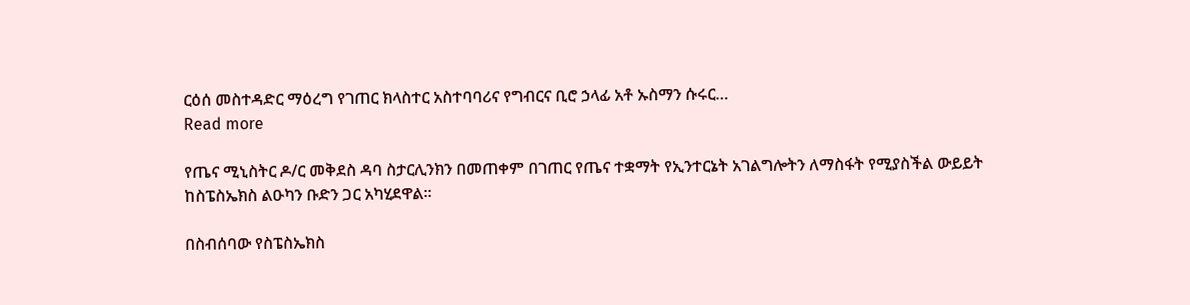ርዕሰ መስተዳድር ማዕረግ የገጠር ክላስተር አስተባባሪና የግብርና ቢሮ ኃላፊ አቶ ኡስማን ሱሩር…
Read more

የጤና ሚኒስትር ዶ/ር መቅደስ ዳባ ስታርሊንክን በመጠቀም በገጠር የጤና ተቋማት የኢንተርኔት አገልግሎትን ለማስፋት የሚያስችል ውይይት ከስፔስኤክስ ልዑካን ቡድን ጋር አካሂደዋል።

በስብሰባው የስፔስኤክስ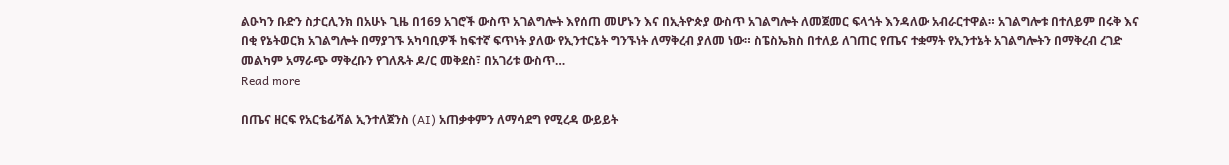ልዑካን ቡድን ስታርሊንክ በአሁኑ ጊዜ በ169 አገሮች ውስጥ አገልግሎት እየሰጠ መሆኑን እና በኢትዮጵያ ውስጥ አገልግሎት ለመጀመር ፍላጎት እንዳለው አብራርተዋል። አገልግሎቱ በተለይም በሩቅ እና በቂ የኔትወርክ አገልግሎት በማያገኙ አካባቢዎች ከፍተኛ ፍጥነት ያለው የኢንተርኔት ግንኙነት ለማቅረብ ያለመ ነው። ስፔስኤክስ በተለይ ለገጠር የጤና ተቋማት የኢንተኔት አገልግሎትን በማቅረብ ረገድ መልካም አማራጭ ማቅረቡን የገለጹት ዶ/ር መቅደስ፣ በአገሪቱ ውስጥ…
Read more

በጤና ዘርፍ የአርቴፊሻል ኢንተለጀንስ (AI) አጠቃቀምን ለማሳደግ የሚረዳ ውይይት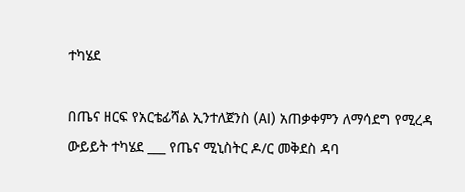ተካሄደ

በጤና ዘርፍ የአርቴፊሻል ኢንተለጀንስ (AI) አጠቃቀምን ለማሳደግ የሚረዳ ውይይት ተካሄደ ___ የጤና ሚኒስትር ዶ/ር መቅደስ ዳባ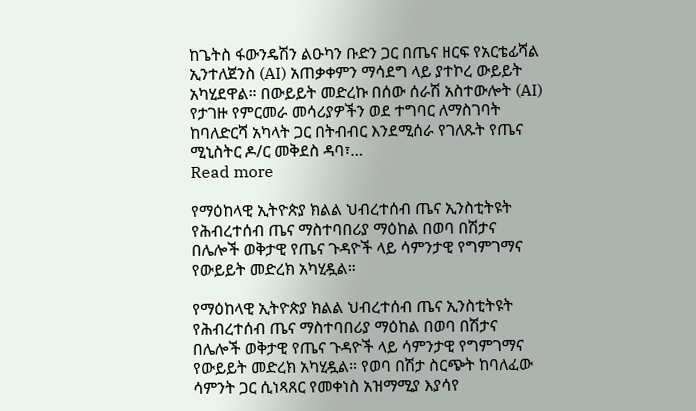ከጌትስ ፋውንዴሽን ልዑካን ቡድን ጋር በጤና ዘርፍ የአርቴፊሻል ኢንተለጀንስ (AI) አጠቃቀምን ማሳደግ ላይ ያተኮረ ውይይት አካሂደዋል። በውይይት መድረኩ በሰው ሰራሽ አስተውሎት (AI) የታገዙ የምርመራ መሳሪያዎችን ወደ ተግባር ለማስገባት ከባለድርሻ አካላት ጋር በትብብር እንደሚሰራ የገለጹት የጤና ሚኒስትር ዶ/ር መቅደስ ዳባ፣…
Read more

የማዕከላዊ ኢትዮጵያ ክልል ህብረተሰብ ጤና ኢንስቲትዩት የሕብረተሰብ ጤና ማስተባበሪያ ማዕከል በወባ በሽታና በሌሎች ወቅታዊ የጤና ጉዳዮች ላይ ሳምንታዊ የግምገማና የውይይት መድረክ አካሂዷል።

የማዕከላዊ ኢትዮጵያ ክልል ህብረተሰብ ጤና ኢንስቲትዩት የሕብረተሰብ ጤና ማስተባበሪያ ማዕከል በወባ በሽታና በሌሎች ወቅታዊ የጤና ጉዳዮች ላይ ሳምንታዊ የግምገማና የውይይት መድረክ አካሂዷል። የወባ በሽታ ስርጭት ከባለፈው ሳምንት ጋር ሲነጻጸር የመቀነስ አዝማሚያ እያሳየ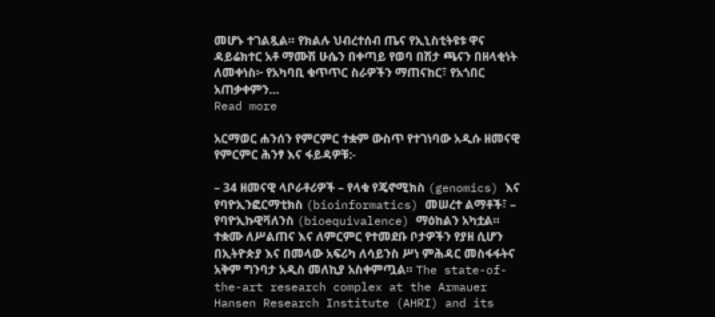መሆኑ ተገልጿል። የክልሉ ህብረተሰብ ጤና የኢኒስቲትዩቱ ዋና ዳይሬክተር አቶ ማሙሽ ሁሴን በቀጣይ የወባ በሽታ ጫናን በዘላቂነት ለመቀነስ፦ የአካባቢ ቁጥጥር ስራዎችን ማጠናከር፣ የአጎበር አጠቃቀምን…
Read more

አርማወር ሐንሰን የምርምር ተቋም ውስጥ የተገነባው አዲሱ ዘመናዊ የምርምር ሕንፃ እና ፋይዳዎቹ:-

– 34 ዘመናዊ ላቦራቶሪዎች – የላቁ የጄኖሚክስ (genomics) እና የባዮኢንፎርማቲክስ (bioinformatics) መሠረተ ልማቶች፣ – የባዮኢኩዊቫለንስ (bioequivalence) ማዕከልን አካቷል።  ተቋሙ ለሥልጠና እና ለምርምር የተመደቡ ቦታዎችን የያዘ ሲሆን በኢትዮጵያ እና በመላው አፍሪካ ለሳይንስ ሥነ ምሕዳር መስፋፋትና አቅም ግንባታ አዲስ መለኪያ አስቀምጧል። The state-of-the-art research complex at the Armauer Hansen Research Institute (AHRI) and its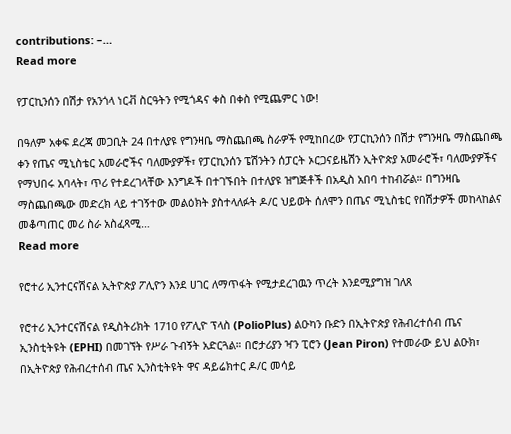contributions: –…
Read more

የፓርኪንሰን በሽታ የአንጎላ ነርቭ ስርዓትን የሚጎዳና ቀስ በቀስ የሚጨምር ነው!

በዓለም አቀፍ ደረጃ መጋቢት 24 በተለያዩ የግንዛቤ ማስጨበጫ ስራዎች የሚከበረው የፓርኪንሰን በሽታ የግንዛቤ ማስጨበጫ ቀን የጤና ሚኒስቴር አመራሮችና ባለሙያዎች፣ የፓርኪንሰን ፔሽንትን ሰፓርት ኦርጋናይዜሽን ኢትዮጵያ አመራሮች፣ ባለሙያዎችና የማህበሩ አባላት፣ ጥሪ የተደረገላቸው እንግዶች በተገኙበት በተለያዩ ዝግጅቶች በአዲስ አበባ ተከብሯል። በግንዛቤ ማስጨበጫው መድረክ ላይ ተገኝተው መልዕክት ያስተላለፉት ዶ/ር ህይወት ሰለሞን በጤና ሚኒስቴር የበሽታዎች መከላከልና መቆጣጠር መሪ ስራ አስፈጻሚ…
Read more

የሮተሪ ኢንተርናሽናል ኢትዮጵያ ፖሊዮን እንደ ሀገር ለማጥፋት የሚታደረገዉን ጥረት እንደሚያግዝ ገለጸ

የሮተሪ ኢንተርናሽናል የዲስትሪክት 1710 የፖሊዮ ፕላስ (PolioPlus) ልዑካን ቡድን በኢትዮጵያ የሕብረተሰብ ጤና ኢንስቲትዩት (EPHI) በመገኘት የሥራ ጉብኝት አድርጓል። በሮታሪያን ዣን ፒሮን (Jean Piron) የተመራው ይህ ልዑክ፣ በኢትዮጵያ የሕብረተሰብ ጤና ኢንስቲትዩት ዋና ዳይሬክተር ዶ/ር መሳይ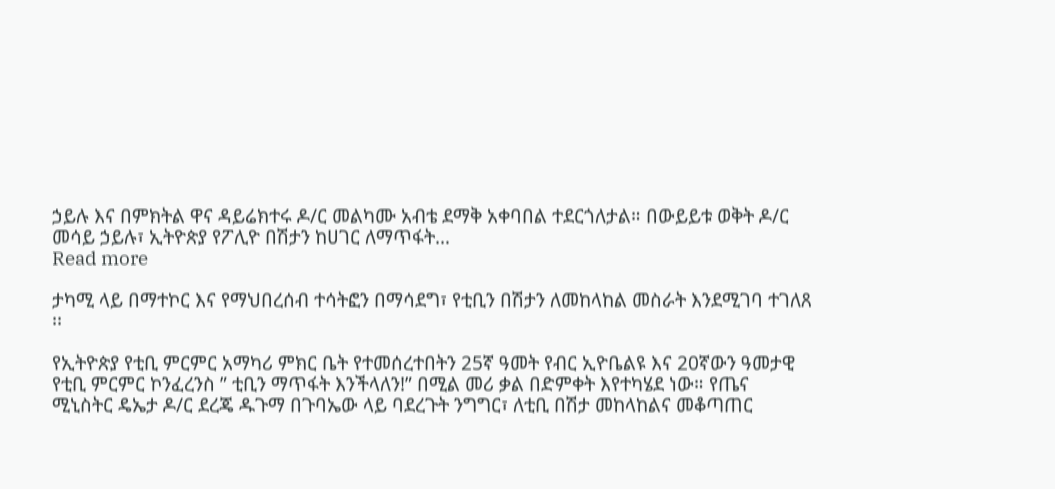ኃይሉ እና በምክትል ዋና ዳይሬክተሩ ዶ/ር መልካሙ አብቴ ደማቅ አቀባበል ተደርጎለታል። በውይይቱ ወቅት ዶ/ር መሳይ ኃይሉ፣ ኢትዮጵያ የፖሊዮ በሽታን ከሀገር ለማጥፋት…
Read more

ታካሚ ላይ በማተኮር እና የማህበረሰብ ተሳትፎን በማሳደግ፣ የቲቢን በሽታን ለመከላከል መስራት እንደሚገባ ተገለጸ ፡፡

የኢትዮጵያ የቲቢ ምርምር አማካሪ ምክር ቤት የተመሰረተበትን 25ኛ ዓመት የብር ኢዮቤልዩ እና 20ኛውን ዓመታዊ የቲቢ ምርምር ኮንፈረንስ ” ቲቢን ማጥፋት እንችላለን!” በሚል መሪ ቃል በድምቀት እየተካሄደ ነው። የጤና ሚኒስትር ዴኤታ ዶ/ር ደረጄ ዱጉማ በጉባኤው ላይ ባደረጉት ንግግር፣ ለቲቢ በሽታ መከላከልና መቆጣጠር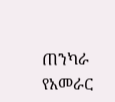ጠንካራ የአመራር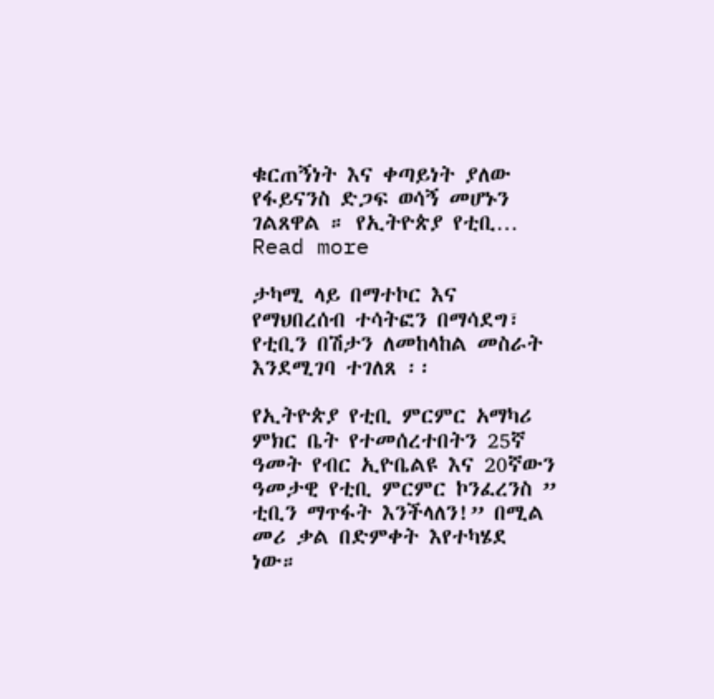ቁርጠኝነት እና ቀጣይነት ያለው የፋይናንስ ድጋፍ ወሳኝ መሆኑን ገልጸዋል ። የኢትዮጵያ የቲቢ…
Read more

ታካሚ ላይ በማተኮር እና የማህበረሰብ ተሳትፎን በማሳደግ፣ የቲቢን በሽታን ለመከላከል መስራት እንደሚገባ ተገለጸ ፡፡

የኢትዮጵያ የቲቢ ምርምር አማካሪ ምክር ቤት የተመሰረተበትን 25ኛ ዓመት የብር ኢዮቤልዩ እና 20ኛውን ዓመታዊ የቲቢ ምርምር ኮንፈረንስ ” ቲቢን ማጥፋት እንችላለን!” በሚል መሪ ቃል በድምቀት እየተካሄደ ነው።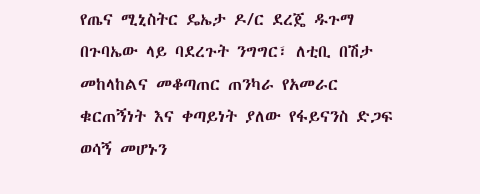የጤና ሚኒስትር ዴኤታ ዶ/ር ደረጄ ዱጉማ በጉባኤው ላይ ባደረጉት ንግግር፣ ለቲቢ በሽታ መከላከልና መቆጣጠር ጠንካራ የአመራር ቁርጠኝነት እና ቀጣይነት ያለው የፋይናንስ ድጋፍ ወሳኝ መሆኑን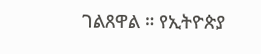ገልጸዋል ። የኢትዮጵያ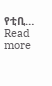የቲቢ…
Read more